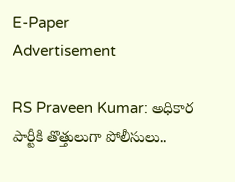E-Paper
Advertisement

RS Praveen Kumar: అధికార పార్టీకి తొత్తులుగా పోలీసులు..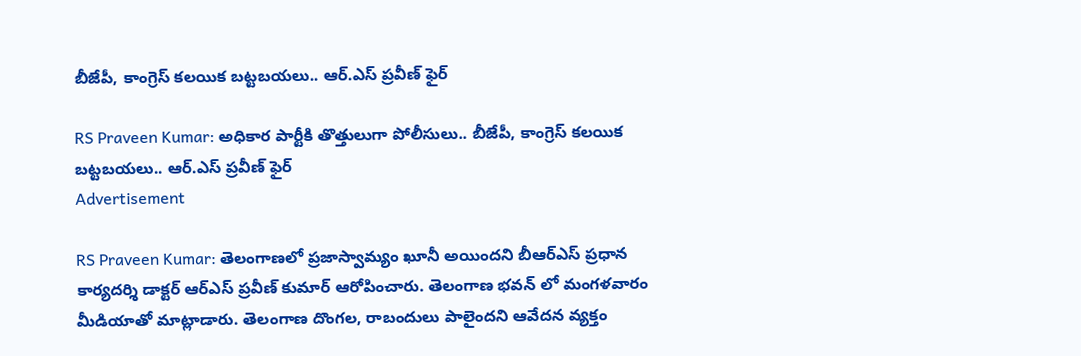బీజేపీ, కాంగ్రెస్ కలయిక బట్టబయలు.. ఆర్.ఎస్ ప్రవీణ్ ఫైర్

RS Praveen Kumar: అధికార పార్టీకి తొత్తులుగా పోలీసులు.. బీజేపీ, కాంగ్రెస్ కలయిక బట్టబయలు.. ఆర్.ఎస్ ప్రవీణ్ ఫైర్
Advertisement

RS Praveen Kumar: తెలంగాణలో ప్రజాస్వామ్యం ఖూనీ అయిందని బీఆర్ఎస్ ప్రధాన కార్యదర్శి డాక్టర్ ఆర్ఎస్ ప్రవీణ్ కుమార్ ఆరోపించారు. తెలంగాణ భవన్ లో మంగళవారం మీడియాతో మాట్లాడారు. తెలంగాణ దొంగల, రాబందులు పాలైందని ఆవేదన వ్యక్తం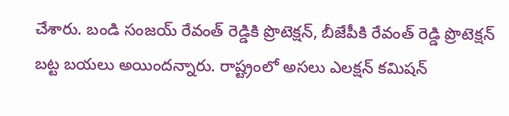చేశారు. బండి సంజయ్ రేవంత్ రెడ్డికి ప్రొటెక్షన్, బీజేపీకి రేవంత్ రెడ్డి ప్రొటెక్షన్ బట్ట బయలు అయిందన్నారు. రాష్ట్రంలో అసలు ఎలక్షన్ కమిషన్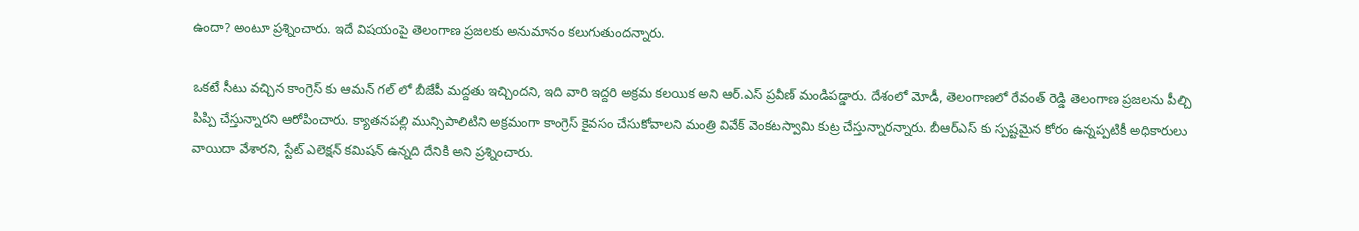ఉందా? అంటూ ప్రశ్నించారు. ఇదే విషయంపై తెలంగాణ ప్రజలకు అనుమానం కలుగుతుందన్నారు.

ఒకటే సీటు వచ్చిన కాంగ్రెస్ కు ఆమన్ గల్ లో బీజేపీ మద్దతు ఇచ్చిందని, ఇది వారి ఇద్దరి అక్రమ కలయిక అని ఆర్.ఎస్ ప్రవీణ్ మండిపడ్డారు. దేశంలో మోడీ, తెలంగాణలో రేవంత్ రెడ్డి తెలంగాణ ప్రజలను పీల్చి పిప్పి చేస్తున్నారని ఆరోపించారు. క్యాతనపల్లి మున్సిపాలిటిని అక్రమంగా కాంగ్రెస్ కైవసం చేసుకోవాలని మంత్రి వివేక్ వెంకటస్వామి కుట్ర చేస్తున్నారన్నారు. బీఆర్ఎస్ కు స్పష్టమైన కోరం ఉన్నప్పటికీ అధికారులు వాయిదా వేశారని, స్టేట్ ఎలెక్షన్ కమిషన్ ఉన్నది దేనికి అని ప్రశ్నించారు.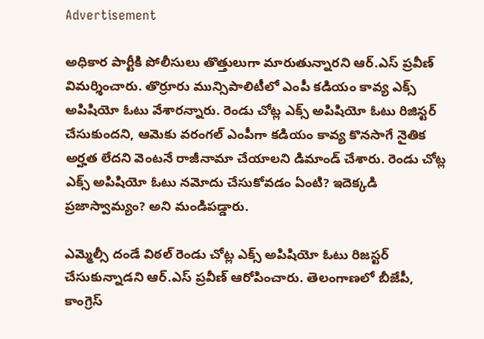Advertisement

అధికార పార్టీకి పోలీసులు తొత్తులుగా మారుతున్నారని ఆర్.ఎస్ ప్రవీణ్ విమర్శించారు. తొర్రూరు మున్సిపాలిటీలో ఎంపీ కడియం కావ్య ఎక్స్ అపిషియో ఓటు వేశారన్నారు. రెండు చోట్ల ఎక్స్ అపిషియో ఓటు రిజిస్టర్ చేసుకుందని, ఆమెకు వరంగల్ ఎంపీగా కడియం కావ్య కొనసాగే నైతిక అర్హత లేదని వెంటనే రాజీనామా చేయాలని డిమాండ్ చేశారు. రెండు చోట్ల ఎక్స్ అపిషియో ఓటు నమోదు చేసుకోవడం ఏంటి? ఇదెక్కడి ప్రజాస్వామ్యం? అని మండిపడ్డారు.

ఎమ్మెల్సీ దండే విఠల్ రెండు చోట్ల ఎక్స్ అపిషియో ఓటు రిజస్టర్ చేసుకున్నాడని ఆర్.ఎస్ ప్రవీణ్ ఆరోపించారు. తెలంగాణలో బీజేపీ, కాంగ్రెస్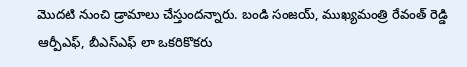మొదటి నుంచి డ్రామాలు చేస్తుందన్నారు. బండి సంజయ్, ముఖ్యమంత్రి రేవంత్ రెడ్డి ఆర్పీఎఫ్, బీఎస్ఎఫ్ లా ఒకరికొకరు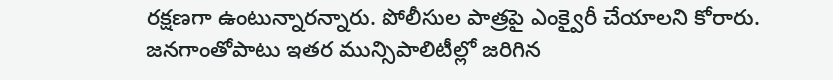రక్షణగా ఉంటున్నారన్నారు. పోలీసుల పాత్రపై ఎంక్వైరీ చేయాలని కోరారు. జనగాంతోపాటు ఇతర మున్సిపాలిటీల్లో జరిగిన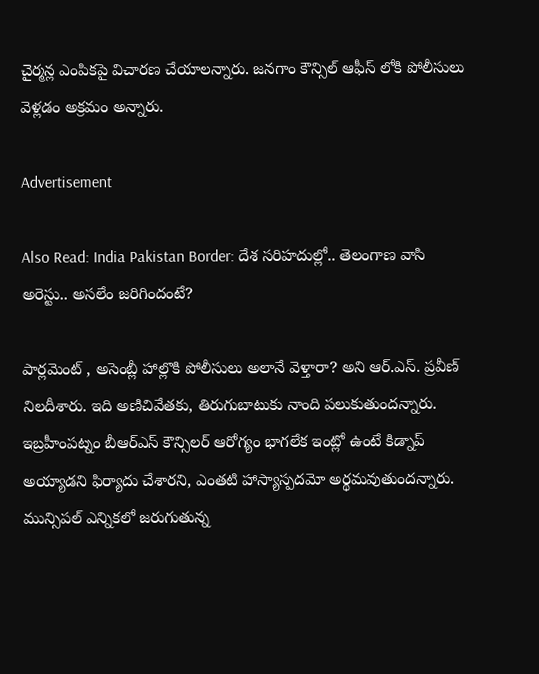చైర్మన్ల ఎంపికపై విచారణ చేయాలన్నారు. జనగాం కౌన్సిల్ ఆఫీస్ లోకి పోలీసులు వెళ్లడం అక్రమం అన్నారు.

Advertisement

Also Read: India Pakistan Border: దేశ సరిహదుల్లో.. తెలంగాణ వాసి అరెస్టు.. అసలేం జరిగిందంటే?

పార్లమెంట్ , అసెంబ్లీ హాల్లొకి పోలీసులు అలానే వెళ్తారా? అని ఆర్.ఎస్. ప్రవీణ్ నిలదీశారు. ఇది అణిచివేతకు, తిరుగుబాటుకు నాంది పలుకుతుందన్నారు. ఇబ్రహీంపట్నం బీఆర్ఎస్ కౌన్సిలర్ ఆరోగ్యం భాగలేక ఇంట్లో ఉంటే కిడ్నాప్ అయ్యాడని ఫిర్యాదు చేశారని, ఎంతటి హాస్యాస్పదమో అర్థమవుతుందన్నారు. మున్సిపల్ ఎన్నికలో జరుగుతున్న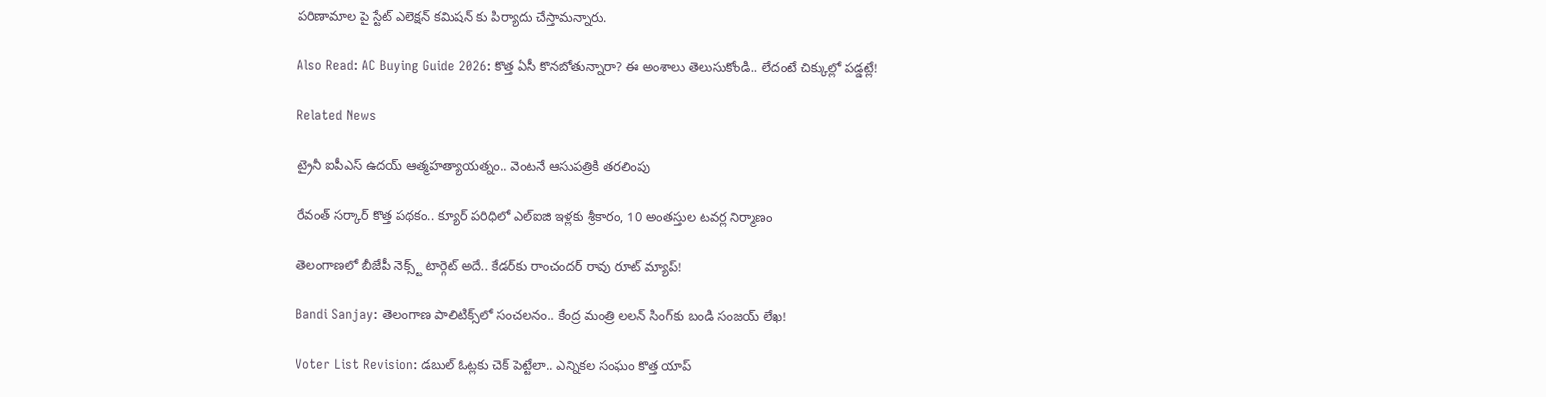పరిణామాల పై స్టేట్ ఎలెక్షన్ కమిషన్ కు పిర్యాదు చేస్తామన్నారు.

Also Read: AC Buying Guide 2026: కొత్త ఏసీ కొనబోతున్నారా? ఈ అంశాలు తెలుసుకోండి.. లేదంటే చిక్కుల్లో పడ్డట్లే!

Related News

ట్రైనీ ఐపీఎస్‌ ఉదయ్‌ ఆత్మహత్యాయత్నం.. వెంటనే ఆసుపత్రికి తరలింపు

రేవంత్ సర్కార్ కొత్త పథకం.. క్యూర్ పరిధిలో ఎల్ఐజి ఇళ్లకు శ్రీకారం, 10 అంతస్తుల టవర్ల నిర్మాణం

తెలంగాణలో బీజేపీ నెక్స్ట్ టార్గెట్ అదే.. కేడర్‌కు రాంచందర్ రావు రూట్ మ్యాప్!

Bandi Sanjay: తెలంగాణ పాలిటిక్స్‌లో సంచలనం.. కేంద్ర మంత్రి లలన్ సింగ్‌కు బండి సంజయ్ లేఖ!

Voter List Revision: డబుల్ ఓట్లకు చెక్ పెట్టేలా.. ఎన్నికల సంఘం కొత్త యాప్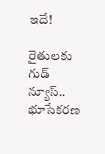ఇదే!

రైతులకు గుడ్ న్యూస్.. భూసేకరణ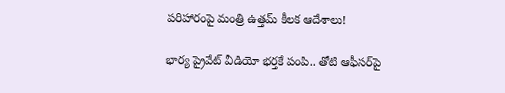పరిహారంపై మంత్రి ఉత్తమ్ కీలక ఆదేశాలు!

భార్య ప్రైవేట్ వీడియో భర్తకే పంపి.. తోటి ఆఫీసర్‌పై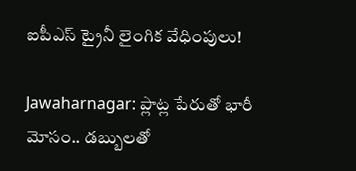ఐపీఎస్ ట్రైనీ లైంగిక వేధింపులు!

Jawaharnagar: ప్లాట్ల పేరుతో భారీ మోసం.. డబ్బులతో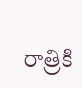రాత్రికి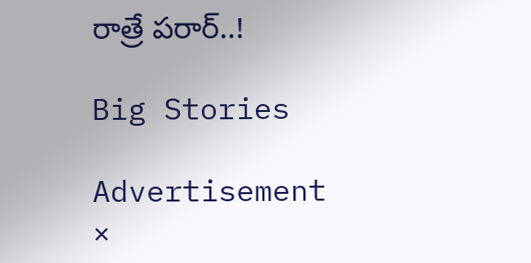రాత్రే పరార్..!

Big Stories

Advertisement
×